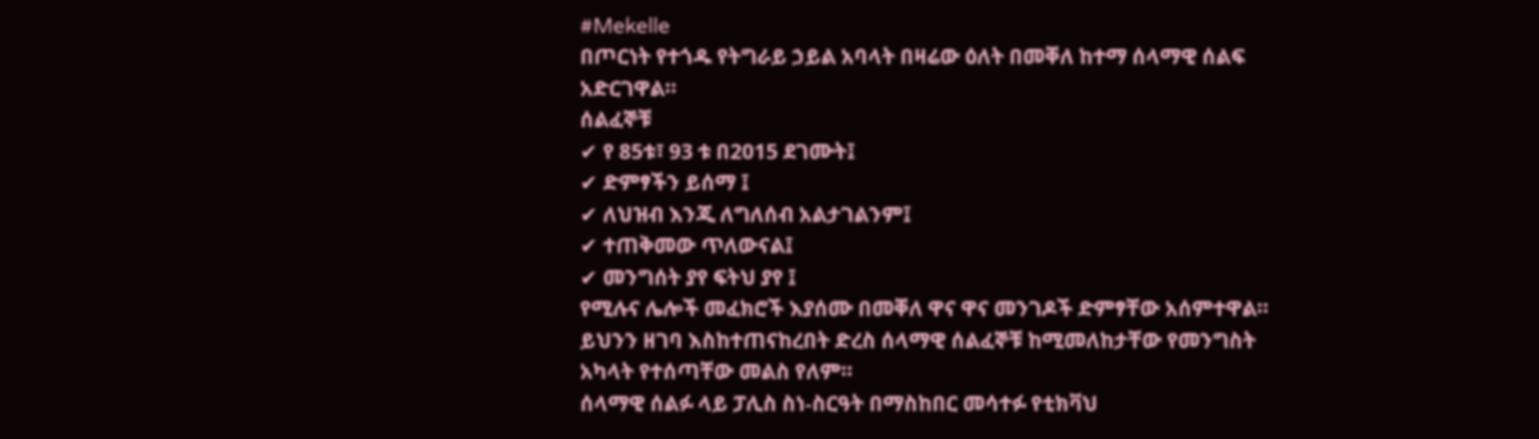#Mekelle
በጦርነት የተጎዱ የትግራይ ኃይል አባላት በዛሬው ዕለት በመቐለ ከተማ ሰላማዊ ሰልፍ አድርገዋል።
ሰልፈኞቹ
✔ የ 85ቱ፣ 93 ቱ በ2015 ደገሙት፤
✔ ድምፃችን ይሰማ ፤
✔ ለህዝብ እንጂ ለግለሰብ አልታገልንም፤
✔ ተጠቅመው ጥለውናል፤
✔ መንግሰት ያየ ፍትህ ያየ ፤
የሚሉና ሌሎች መፈክሮች እያሰሙ በመቐለ ዋና ዋና መንገዶች ድምፃቸው አሰምተዋል።
ይህንን ዘገባ እስከተጠናከረበት ድረስ ሰላማዊ ሰልፈኞቹ ከሚመለከታቸው የመንግስት አካላት የተሰጣቸው መልስ የለም።
ሰላማዊ ሰልፉ ላይ ፓሊስ ስነ-ስርዓት በማስከበር መሳተፉ የቲክቫህ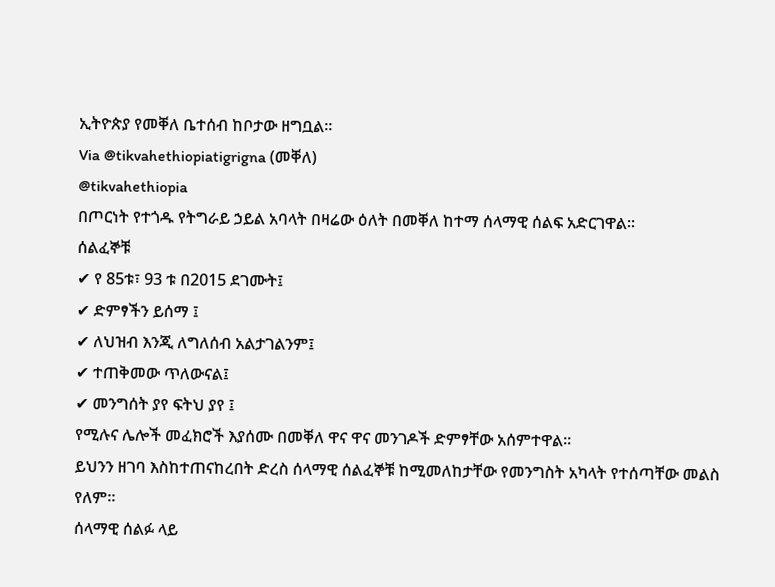ኢትዮጵያ የመቐለ ቤተሰብ ከቦታው ዘግቧል።
Via @tikvahethiopiatigrigna (መቐለ)
@tikvahethiopia
በጦርነት የተጎዱ የትግራይ ኃይል አባላት በዛሬው ዕለት በመቐለ ከተማ ሰላማዊ ሰልፍ አድርገዋል።
ሰልፈኞቹ
✔ የ 85ቱ፣ 93 ቱ በ2015 ደገሙት፤
✔ ድምፃችን ይሰማ ፤
✔ ለህዝብ እንጂ ለግለሰብ አልታገልንም፤
✔ ተጠቅመው ጥለውናል፤
✔ መንግሰት ያየ ፍትህ ያየ ፤
የሚሉና ሌሎች መፈክሮች እያሰሙ በመቐለ ዋና ዋና መንገዶች ድምፃቸው አሰምተዋል።
ይህንን ዘገባ እስከተጠናከረበት ድረስ ሰላማዊ ሰልፈኞቹ ከሚመለከታቸው የመንግስት አካላት የተሰጣቸው መልስ የለም።
ሰላማዊ ሰልፉ ላይ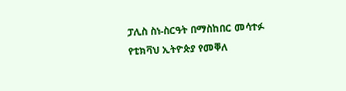ፓሊስ ስነ-ስርዓት በማስከበር መሳተፉ የቲክቫህ ኢትዮጵያ የመቐለ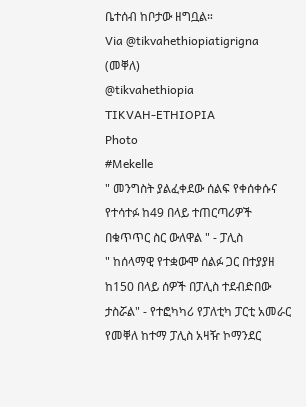ቤተሰብ ከቦታው ዘግቧል።
Via @tikvahethiopiatigrigna (መቐለ)
@tikvahethiopia
TIKVAH-ETHIOPIA
Photo
#Mekelle
" መንግስት ያልፈቀደው ሰልፍ የቀሰቀሱና የተሳተፉ ከ49 በላይ ተጠርጣሪዎች በቁጥጥር ስር ውለዋል " - ፓሊስ
" ከሰላማዊ የተቋውሞ ሰልፉ ጋር በተያያዘ ከ150 በላይ ሰዎች በፓሊስ ተደብድበው ታስሯል" - የተፎካካሪ የፓለቲካ ፓርቲ አመራር
የመቐለ ከተማ ፓሊስ አዛዥ ኮማንደር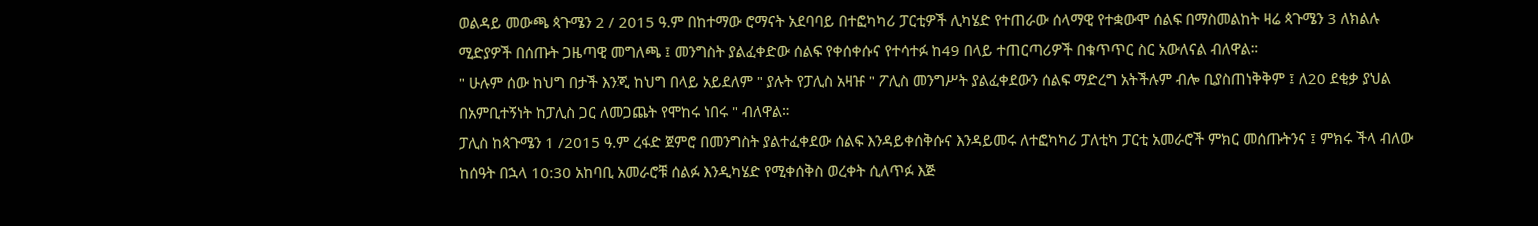ወልዳይ መውጫ ጳጉሜን 2 / 2015 ዓ.ም በከተማው ሮማናት አደባባይ በተፎካካሪ ፓርቲዎች ሊካሄድ የተጠራው ሰላማዊ የተቋውሞ ሰልፍ በማስመልከት ዛሬ ጳጉሜን 3 ለክልሉ ሚድያዎች በሰጡት ጋዜጣዊ መግለጫ ፤ መንግስት ያልፈቀድው ሰልፍ የቀሰቀሱና የተሳተፉ ከ49 በላይ ተጠርጣሪዎች በቁጥጥር ስር አውለናል ብለዋል።
" ሁሉም ሰው ከህግ በታች እንጂ ከህግ በላይ አይደለም " ያሉት የፓሊስ አዛዡ " ፖሊስ መንግሥት ያልፈቀደውን ሰልፍ ማድረግ አትችሉም ብሎ ቢያስጠነቅቅም ፤ ለ20 ደቂቃ ያህል በአምቢተኝነት ከፓሊስ ጋር ለመጋጨት የሞከሩ ነበሩ " ብለዋል።
ፓሊስ ከጳጉሜን 1 /2015 ዓ.ም ረፋድ ጀምሮ በመንግስት ያልተፈቀደው ሰልፍ እንዳይቀሰቅሱና እንዳይመሩ ለተፎካካሪ ፓለቲካ ፓርቲ አመራሮች ምክር መሰጡትንና ፤ ምክሩ ችላ ብለው ከሰዓት በኋላ 10:30 አከባቢ አመራሮቹ ሰልፉ እንዲካሄድ የሚቀሰቅስ ወረቀት ሲለጥፉ እጅ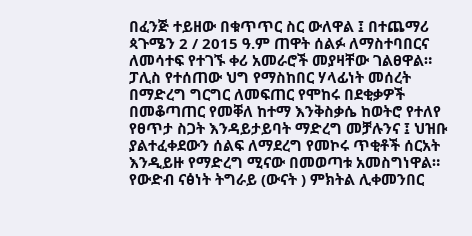በፈንጅ ተይዘው በቁጥጥር ስር ውለዋል ፤ በተጨማሪ ጳጉሜን 2 / 2015 ዓ.ም ጠዋት ሰልፉ ለማስተባበርና ለመሳተፍ የተገኙ ቀሪ አመራሮች መያዛቸው ገልፀዋል።
ፓሊስ የተሰጠው ህግ የማስከበር ሃላፊነት መሰረት በማድረግ ግርግር ለመፍጠር የሞከሩ በደቂቃዎች በመቆጣጠር የመቐለ ከተማ እንቅስቃሴ ከወትሮ የተለየ የፀጥታ ስጋት እንዳይታይባት ማድረግ መቻሉንና ፤ ህዝቡ ያልተፈቀደውን ሰልፍ ለማደረግ የመኮሩ ጥቂቶች ሰርአት እንዲይዙ የማድረግ ሚናው በመወጣቱ አመስግነዋል።
የውድብ ናፅነት ትግራይ (ውናት ) ምክትል ሊቀመንበር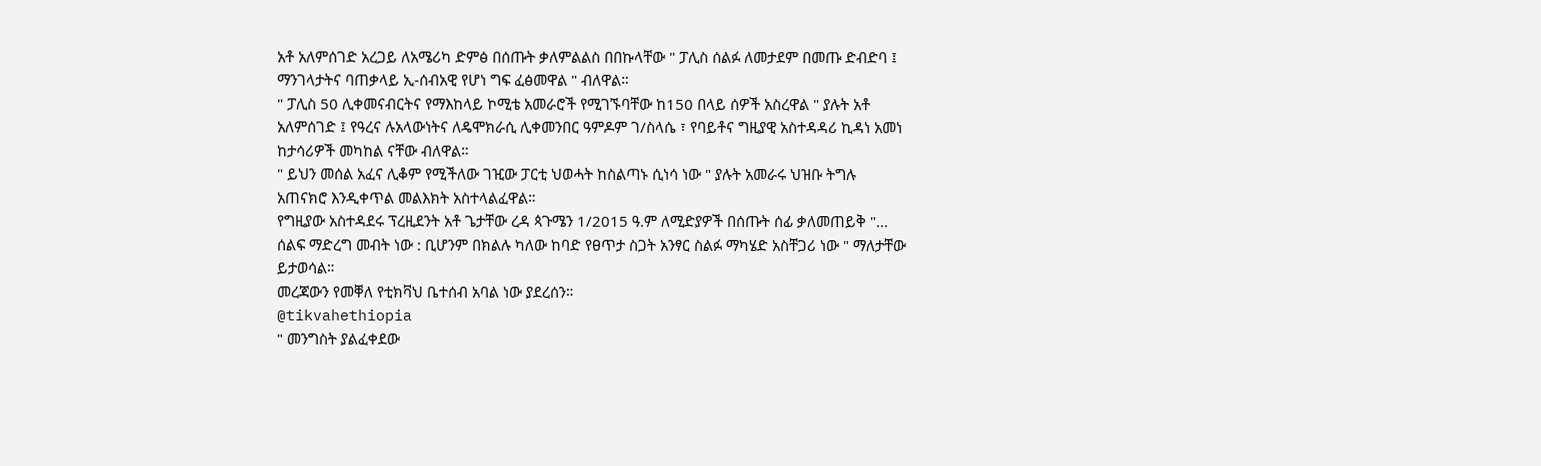አቶ አለምሰገድ አረጋይ ለአሜሪካ ድምፅ በሰጡት ቃለምልልስ በበኩላቸው " ፓሊስ ሰልፉ ለመታደም በመጡ ድብድባ ፤ ማንገላታትና ባጠቃላይ ኢ-ሰብአዊ የሆነ ግፍ ፈፅመዋል " ብለዋል።
" ፓሊስ 50 ሊቀመናብርትና የማእከላይ ኮሚቴ አመራሮች የሚገኙባቸው ከ150 በላይ ሰዎች አስረዋል " ያሉት አቶ አለምሰገድ ፤ የዓረና ሉአላውነትና ለዴሞክራሲ ሊቀመንበር ዓምዶም ገ/ስላሴ ፣ የባይቶና ግዚያዊ አስተዳዳሪ ኪዳነ አመነ ከታሳሪዎች መካከል ናቸው ብለዋል።
" ይህን መሰል አፈና ሊቆም የሚችለው ገዢው ፓርቲ ህወሓት ከስልጣኑ ሲነሳ ነው " ያሉት አመራሩ ህዝቡ ትግሉ አጠናክሮ እንዲቀጥል መልእክት አስተላልፈዋል።
የግዚያው አስተዳደሩ ፕረዚደንት አቶ ጌታቸው ረዳ ጳጉሜን 1/2015 ዓ.ም ለሚድያዎች በሰጡት ሰፊ ቃለመጠይቅ "... ሰልፍ ማድረግ መብት ነው : ቢሆንም በክልሉ ካለው ከባድ የፀጥታ ስጋት አንፃር ስልፉ ማካሄድ አስቸጋሪ ነው " ማለታቸው ይታወሳል።
መረጃውን የመቐለ የቲክቫህ ቤተሰብ አባል ነው ያደረሰን።
@tikvahethiopia
" መንግስት ያልፈቀደው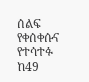ሰልፍ የቀሰቀሱና የተሳተፉ ከ49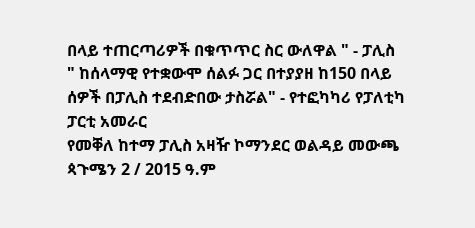በላይ ተጠርጣሪዎች በቁጥጥር ስር ውለዋል " - ፓሊስ
" ከሰላማዊ የተቋውሞ ሰልፉ ጋር በተያያዘ ከ150 በላይ ሰዎች በፓሊስ ተደብድበው ታስሯል" - የተፎካካሪ የፓለቲካ ፓርቲ አመራር
የመቐለ ከተማ ፓሊስ አዛዥ ኮማንደር ወልዳይ መውጫ ጳጉሜን 2 / 2015 ዓ.ም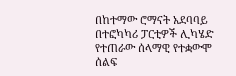በከተማው ሮማናት አደባባይ በተፎካካሪ ፓርቲዎች ሊካሄድ የተጠራው ሰላማዊ የተቋውሞ ሰልፍ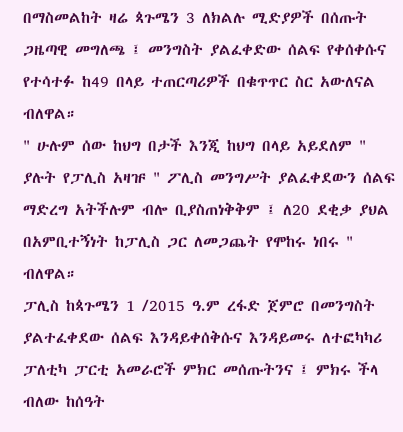በማስመልከት ዛሬ ጳጉሜን 3 ለክልሉ ሚድያዎች በሰጡት ጋዜጣዊ መግለጫ ፤ መንግስት ያልፈቀድው ሰልፍ የቀሰቀሱና የተሳተፉ ከ49 በላይ ተጠርጣሪዎች በቁጥጥር ስር አውለናል ብለዋል።
" ሁሉም ሰው ከህግ በታች እንጂ ከህግ በላይ አይደለም " ያሉት የፓሊስ አዛዡ " ፖሊስ መንግሥት ያልፈቀደውን ሰልፍ ማድረግ አትችሉም ብሎ ቢያስጠነቅቅም ፤ ለ20 ደቂቃ ያህል በአምቢተኝነት ከፓሊስ ጋር ለመጋጨት የሞከሩ ነበሩ " ብለዋል።
ፓሊስ ከጳጉሜን 1 /2015 ዓ.ም ረፋድ ጀምሮ በመንግስት ያልተፈቀደው ሰልፍ እንዳይቀሰቅሱና እንዳይመሩ ለተፎካካሪ ፓለቲካ ፓርቲ አመራሮች ምክር መሰጡትንና ፤ ምክሩ ችላ ብለው ከሰዓት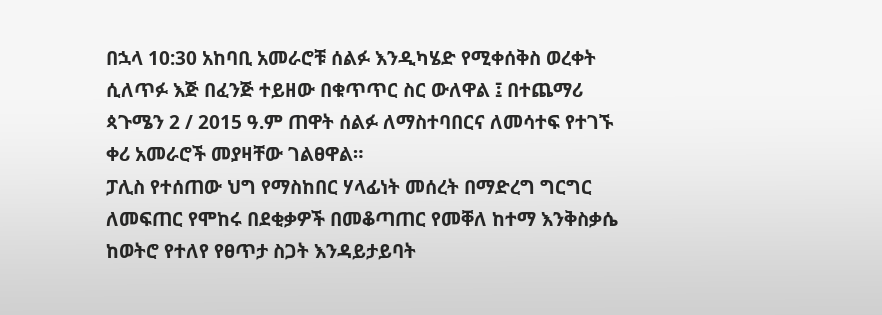በኋላ 10:30 አከባቢ አመራሮቹ ሰልፉ እንዲካሄድ የሚቀሰቅስ ወረቀት ሲለጥፉ እጅ በፈንጅ ተይዘው በቁጥጥር ስር ውለዋል ፤ በተጨማሪ ጳጉሜን 2 / 2015 ዓ.ም ጠዋት ሰልፉ ለማስተባበርና ለመሳተፍ የተገኙ ቀሪ አመራሮች መያዛቸው ገልፀዋል።
ፓሊስ የተሰጠው ህግ የማስከበር ሃላፊነት መሰረት በማድረግ ግርግር ለመፍጠር የሞከሩ በደቂቃዎች በመቆጣጠር የመቐለ ከተማ እንቅስቃሴ ከወትሮ የተለየ የፀጥታ ስጋት እንዳይታይባት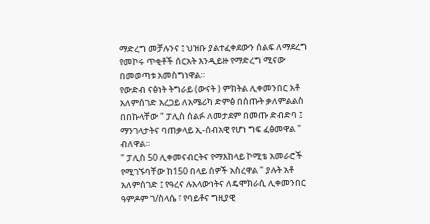ማድረግ መቻሉንና ፤ ህዝቡ ያልተፈቀደውን ሰልፍ ለማደረግ የመኮሩ ጥቂቶች ሰርአት እንዲይዙ የማድረግ ሚናው በመወጣቱ አመስግነዋል።
የውድብ ናፅነት ትግራይ (ውናት ) ምክትል ሊቀመንበር አቶ አለምሰገድ አረጋይ ለአሜሪካ ድምፅ በሰጡት ቃለምልልስ በበኩላቸው " ፓሊስ ሰልፉ ለመታደም በመጡ ድብድባ ፤ ማንገላታትና ባጠቃላይ ኢ-ሰብአዊ የሆነ ግፍ ፈፅመዋል " ብለዋል።
" ፓሊስ 50 ሊቀመናብርትና የማእከላይ ኮሚቴ አመራሮች የሚገኙባቸው ከ150 በላይ ሰዎች አስረዋል " ያሉት አቶ አለምሰገድ ፤ የዓረና ሉአላውነትና ለዴሞክራሲ ሊቀመንበር ዓምዶም ገ/ስላሴ ፣ የባይቶና ግዚያዊ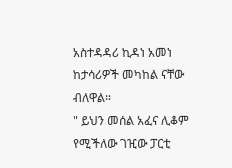አስተዳዳሪ ኪዳነ አመነ ከታሳሪዎች መካከል ናቸው ብለዋል።
" ይህን መሰል አፈና ሊቆም የሚችለው ገዢው ፓርቲ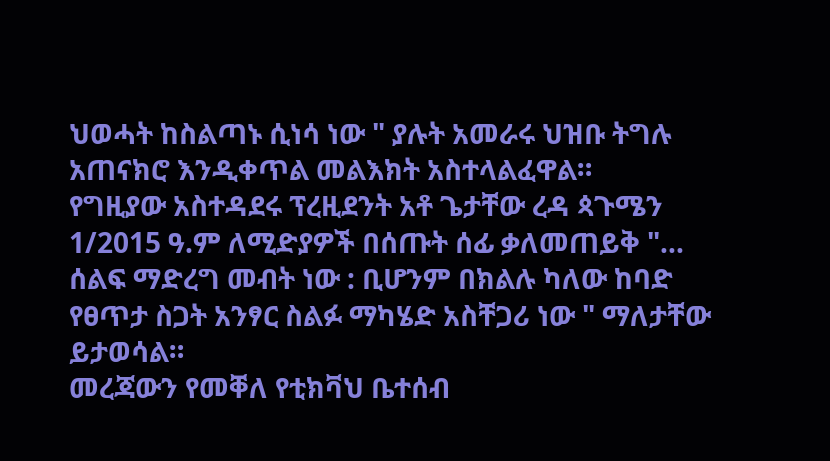ህወሓት ከስልጣኑ ሲነሳ ነው " ያሉት አመራሩ ህዝቡ ትግሉ አጠናክሮ እንዲቀጥል መልእክት አስተላልፈዋል።
የግዚያው አስተዳደሩ ፕረዚደንት አቶ ጌታቸው ረዳ ጳጉሜን 1/2015 ዓ.ም ለሚድያዎች በሰጡት ሰፊ ቃለመጠይቅ "... ሰልፍ ማድረግ መብት ነው : ቢሆንም በክልሉ ካለው ከባድ የፀጥታ ስጋት አንፃር ስልፉ ማካሄድ አስቸጋሪ ነው " ማለታቸው ይታወሳል።
መረጃውን የመቐለ የቲክቫህ ቤተሰብ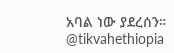አባል ነው ያደረሰን።
@tikvahethiopia